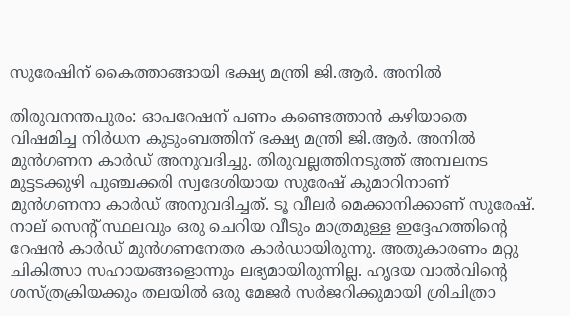സുരേഷിന് കൈത്താങ്ങായി ഭക്ഷ്യ മന്ത്രി ജി.ആർ. അനിൽ

തിരുവനന്തപുരം: ഓപറേഷന് പണം കണ്ടെത്താൻ കഴിയാതെ വിഷമിച്ച നിർധന കുടുംബത്തിന് ഭക്ഷ്യ മന്ത്രി ജി.ആർ. അനിൽ മുൻഗണന കാർഡ് അനുവദിച്ചു. തിരുവല്ലത്തിനടുത്ത് അമ്പലനട മുട്ടടക്കുഴി പുഞ്ചക്കരി സ്വദേശിയായ സുരേഷ് കുമാറിനാണ് മുൻഗണനാ കാർഡ് അനുവദിച്ചത്. ടൂ വീലർ മെക്കാനിക്കാണ് സുരേഷ്. നാല് സെന്റ് സ്ഥലവും ഒരു ചെറിയ വീടും മാത്രമുള്ള ഇദ്ദേഹത്തിന്റെ റേഷൻ കാർഡ് മുൻഗണനേതര കാർഡായിരുന്നു. അതുകാരണം മറ്റു ചികിത്സാ സഹായങ്ങളൊന്നും ലഭ്യമായിരുന്നില്ല. ഹൃദയ വാൽവിന്റെ ശസ്ത്രക്രിയക്കും തലയിൽ ഒരു മേജർ സർജറിക്കുമായി ശ്രിചിത്രാ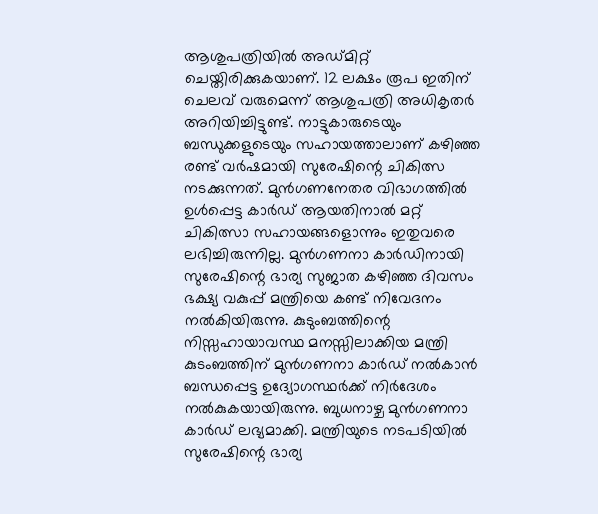ആശുപത്രിയിൽ അഡ്മിറ്റ് ചെയ്തിരിക്കുകയാണ്. 12 ലക്ഷം രൂപ ഇതിന് ചെലവ് വരുമെന്ന് ആശുപത്രി അധികൃതർ അറിയിച്ചിട്ടുണ്ട്. നാട്ടുകാരുടെയും ബന്ധുക്കളുടെയും സഹായത്താലാണ് കഴിഞ്ഞ രണ്ട് വർഷമായി സുരേഷിന്റെ ചികിത്സ നടക്കുന്നത്. മുൻഗണനേതര വിഭാഗത്തിൽ ഉൾപ്പെട്ട കാർഡ് ആയതിനാൽ മറ്റ് ചികിത്സാ സഹായങ്ങളൊന്നും ഇതുവരെ ലഭിച്ചിരുന്നില്ല. മുൻഗണനാ കാർഡിനായി സുരേഷിന്റെ ഭാര്യ സുജാത കഴിഞ്ഞ ദിവസം ഭക്ഷ്യ വകുപ്പ് മന്ത്രിയെ കണ്ട് നിവേദനം നൽകിയിരുന്നു. കുടുംബത്തിന്റെ നിസ്സഹായാവസ്ഥ മനസ്സിലാക്കിയ മന്ത്രി കുടംബത്തിന് മുൻഗണനാ കാർഡ് നൽകാൻ ബന്ധപ്പെട്ട ഉദ്യോഗസ്ഥർക്ക് നിർദേശം നൽകുകയായിരുന്നു. ബുധനാഴ്ച മുൻഗണനാ കാർഡ് ലഭ്യമാക്കി. മന്ത്രിയുടെ നടപടിയിൽ സുരേഷിന്റെ ഭാര്യ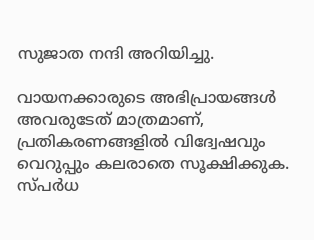സുജാത നന്ദി അറിയിച്ചു.

വായനക്കാരുടെ അഭിപ്രായങ്ങള്‍ അവരുടേത് മാത്രമാണ്, പ്രതികരണങ്ങളിൽ വിദ്വേഷവും വെറുപ്പും കലരാതെ സൂക്ഷിക്കുക. സ്പർധ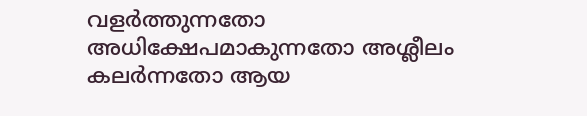വളർത്തുന്നതോ അധിക്ഷേപമാകുന്നതോ അശ്ലീലം കലർന്നതോ ആയ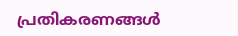പ്രതികരണങ്ങൾ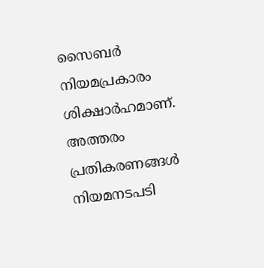സൈബർ നിയമപ്രകാരം ശിക്ഷാർഹമാണ്. അത്തരം പ്രതികരണങ്ങൾ നിയമനടപടി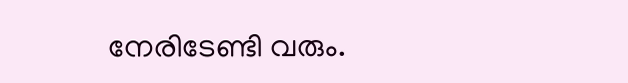നേരിടേണ്ടി വരും.